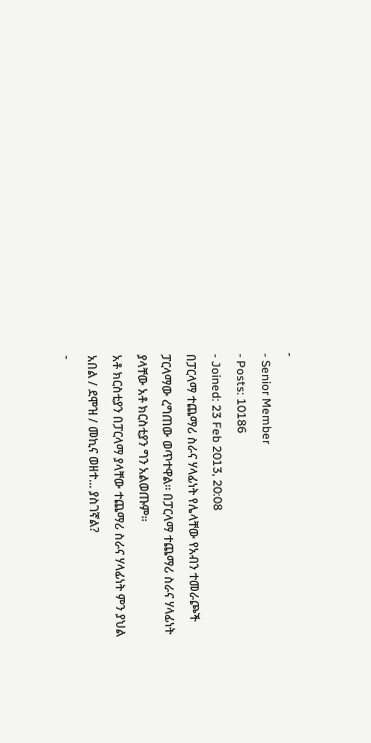-
- Senior Member
- Posts: 10186
- Joined: 23 Feb 2013, 20:08
በፓርላማ ተጨማሪ ስራና ሃላፊነት የሌላቸው የአብን ተመራጮች ፓርላማው ረግጠው ወጥተዋል። በፓርላማ ተጨማሪ ስራና ሃላፊነት ያላቸው አቶ ክርስቲያን ግን አልወጡም።
አቶ ክርስቲያን በፓርላማ ያላቸው ተጨማሪ ስራና ሃላፊነት ምን ያህል አበል / ደሞዝ / መኪና ወዘተ... ያስገኛል?
-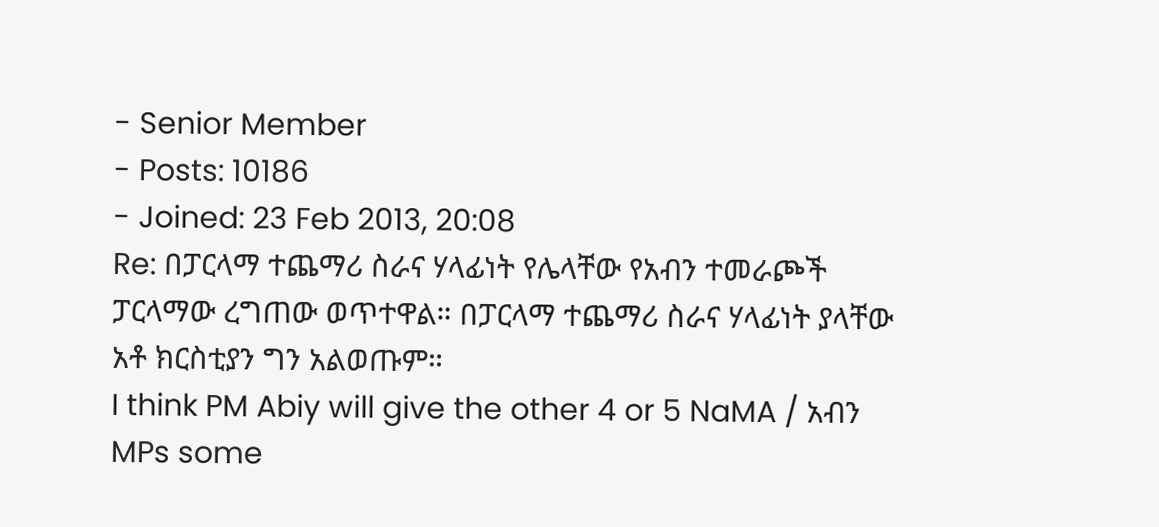- Senior Member
- Posts: 10186
- Joined: 23 Feb 2013, 20:08
Re: በፓርላማ ተጨማሪ ስራና ሃላፊነት የሌላቸው የአብን ተመራጮች ፓርላማው ረግጠው ወጥተዋል። በፓርላማ ተጨማሪ ስራና ሃላፊነት ያላቸው አቶ ክርስቲያን ግን አልወጡም።
I think PM Abiy will give the other 4 or 5 NaMA / አብን MPs some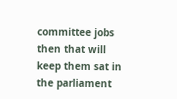committee jobs then that will keep them sat in the parliament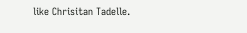like Chrisitan Tadelle.